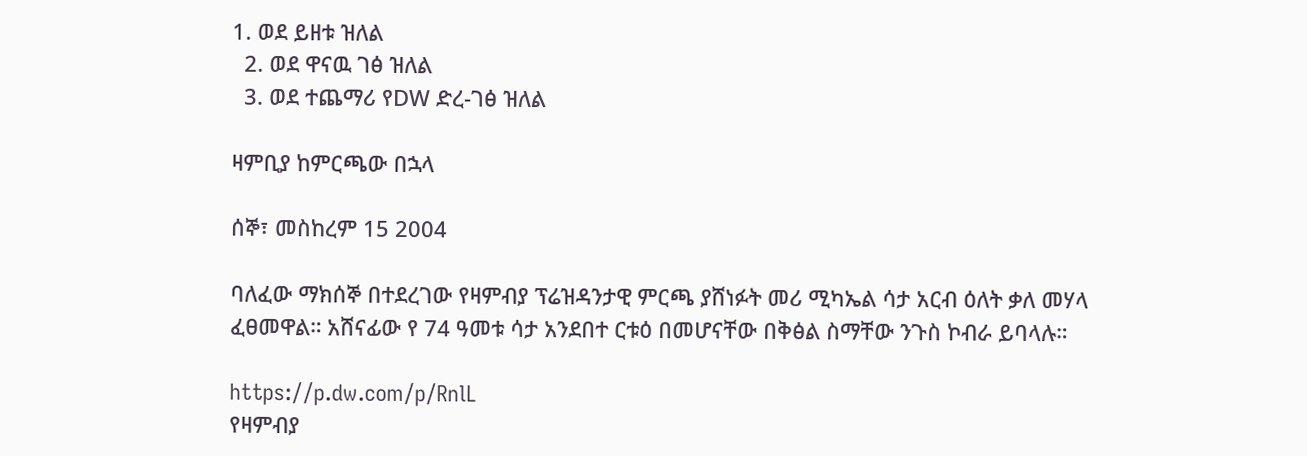1. ወደ ይዘቱ ዝለል
  2. ወደ ዋናዉ ገፅ ዝለል
  3. ወደ ተጨማሪ የDW ድረ-ገፅ ዝለል

ዛምቢያ ከምርጫው በኋላ

ሰኞ፣ መስከረም 15 2004

ባለፈው ማክሰኞ በተደረገው የዛምብያ ፕሬዝዳንታዊ ምርጫ ያሸነፉት መሪ ሚካኤል ሳታ አርብ ዕለት ቃለ መሃላ ፈፀመዋል። አሸናፊው የ 74 ዓመቱ ሳታ አንደበተ ርቱዕ በመሆናቸው በቅፅል ስማቸው ንጉስ ኮብራ ይባላሉ።

https://p.dw.com/p/RnlL
የዛምብያ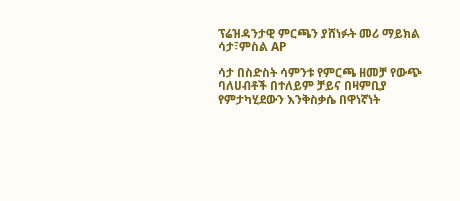ፕሬዝዳንታዊ ምርጫን ያሸነፉት መሪ ማይክል ሳታ፣ምስል AP

ሳታ በስድስት ሳምንቱ የምርጫ ዘመቻ የውጭ ባለሀብቶች በተለይም ቻይና በዛምቢያ የምታካሂደውን እንቅስቃሴ በዋነኛነት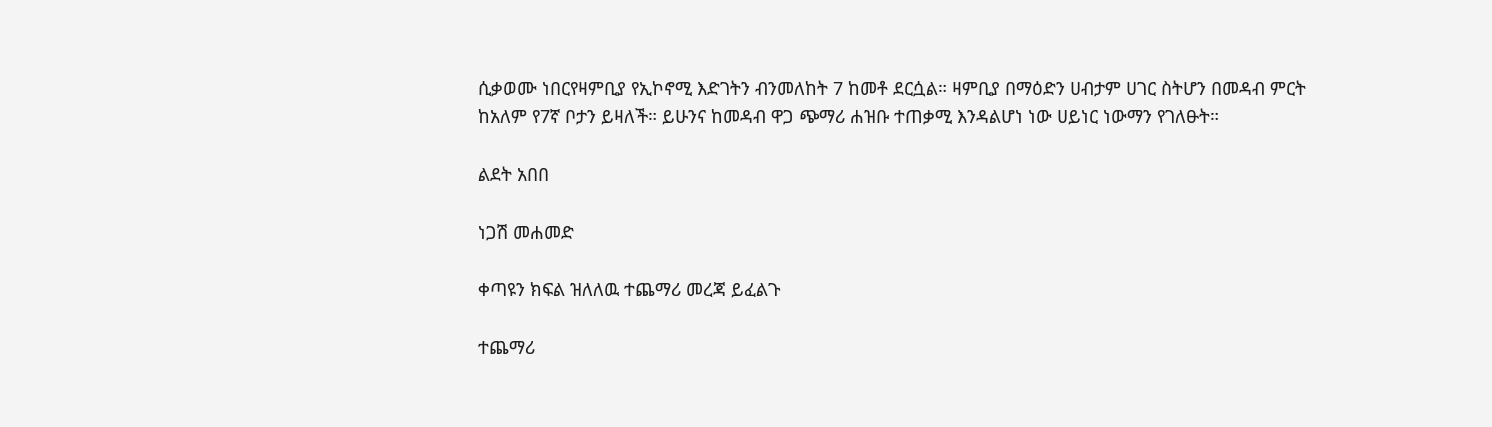ሲቃወሙ ነበርየዛምቢያ የኢኮኖሚ እድገትን ብንመለከት 7 ከመቶ ደርሷል። ዛምቢያ በማዕድን ሀብታም ሀገር ስትሆን በመዳብ ምርት ከአለም የ7ኛ ቦታን ይዛለች። ይሁንና ከመዳብ ዋጋ ጭማሪ ሐዝቡ ተጠቃሚ እንዳልሆነ ነው ሀይነር ነውማን የገለፁት።

ልደት አበበ

ነጋሽ መሐመድ

ቀጣዩን ክፍል ዝለለዉ ተጨማሪ መረጃ ይፈልጉ

ተጨማሪ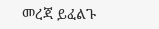መረጃ ይፈልጉ